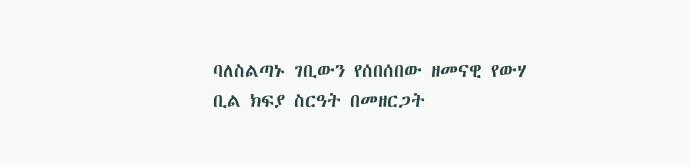ባለስልጣኑ ገቢውን የሰበሰበው ዘመናዊ የውሃ ቢል ክፍያ ስርዓት በመዘርጋት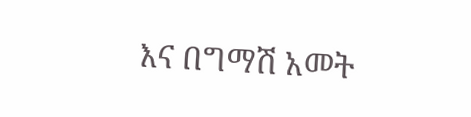እና በግማሽ አመት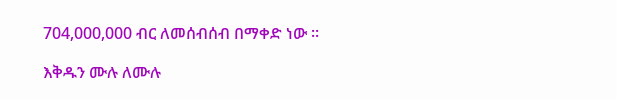704,000,000 ብር ለመሰብሰብ በማቀድ ነው ፡፡

እቅዱን ሙሉ ለሙሉ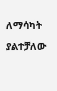ለማሳካት ያልተቻለው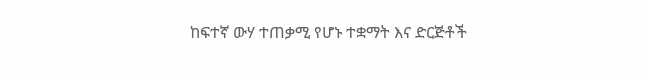ከፍተኛ ውሃ ተጠቃሚ የሆኑ ተቋማት እና ድርጅቶች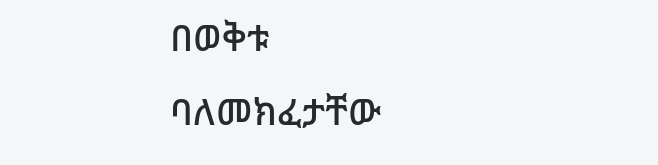በወቅቱ ባለመክፈታቸው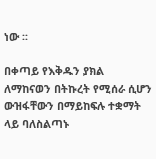ነው ፡፡

በቀጣይ የእቅዱን ያክል ለማከናወን በትኩረት የሚሰራ ሲሆን ውዝፋቸውን በማይከፍሉ ተቋማት ላይ ባለስልጣኑ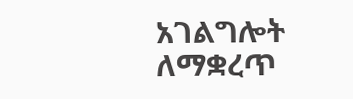አገልግሎት ለማቋረጥ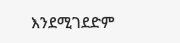እንደሚገደድም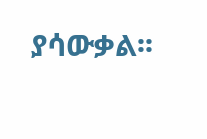ያሳውቃል፡፡